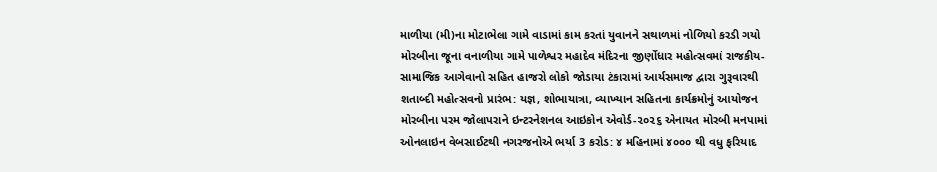માળીયા (મી)ના મોટાભેલા ગામે વાડામાં કામ કરતાં યુવાનને સથાળમાં નોળિયો કરડી ગયો મોરબીના જૂના વનાળીયા ગામે પાળેશ્વર મહાદેવ મંદિરના જીર્ણોધાર મહોત્સવમાં રાજકીય-સામાજિક આગેવાનો સહિત હાજરો લોકો જોડાયા ટંકારામાં આર્યસમાજ દ્વારા ગુરૂવારથી શતાબ્દી મહોત્સવનો પ્રારંભ: યજ્ઞ, શોભાયાત્રા, વ્યાખ્યાન સહિતના કાર્યક્રમોનું આયોજન મોરબીના પરમ જોલાપરાને ઇન્ટરનેશનલ આઇકોન એવોર્ડ-૨૦૨૬ એનાયત મોરબી મનપામાં ઓનલાઇન વેબસાઈટથી નગરજનોએ ભર્યા 3 કરોડ: ૪ મહિનામાં ૪૦૦૦ થી વધુ ફરિયાદ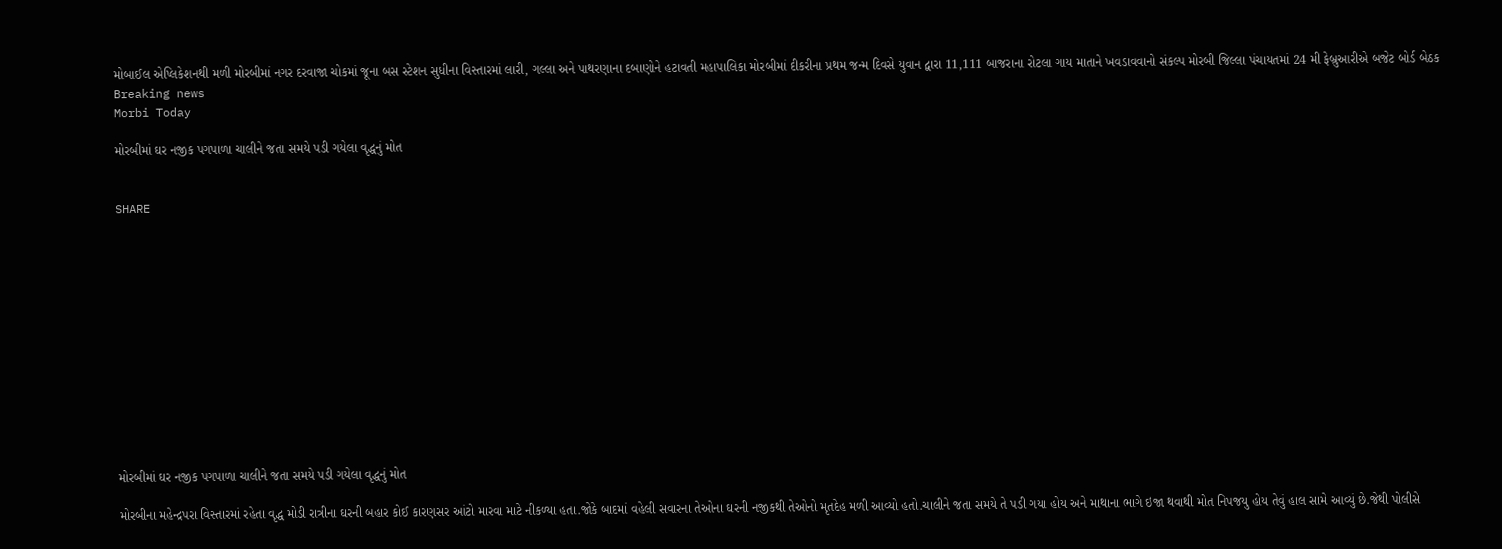મોબાઈલ એપ્લિકેશનથી મળી મોરબીમાં નગર દરવાજા ચોકમાં જૂના બસ સ્ટેશન સુધીના વિસ્તારમાં લારી, ગલ્લા અને પાથરણાના દબાણોને હટાવતી મહાપાલિકા મોરબીમાં દીકરીના પ્રથમ જન્મ દિવસે યુવાન દ્વારા 11,111 બાજરાના રોટલા ગાય માતાને ખવડાવવાનો સંકલ્પ મોરબી જિલ્લા પંચાયતમાં 24 મી ફેબ્રુઆરીએ બજેટ બોર્ડ બેઠક
Breaking news
Morbi Today

મોરબીમાં ઘર નજીક પગપાળા ચાલીને જતા સમયે પડી ગયેલા વૃદ્ધનું મોત


SHARE













મોરબીમાં ઘર નજીક પગપાળા ચાલીને જતા સમયે પડી ગયેલા વૃદ્ધનું મોત

મોરબીના મહેન્દ્રપરા વિસ્તારમાં રહેતા વૃદ્ધ મોડી રાત્રીના ઘરની બહાર કોઈ કારણસર આંટો મારવા માટે નીકળ્યા હતા.જોકે બાદમાં વહેલી સવારના તેઓના ઘરની નજીકથી તેઓનો મૃતદેહ મળી આવ્યો હતો.ચાલીને જતા સમયે તે પડી ગયા હોય અને માથાના ભાગે ઇજા થવાથી મોત નિપજયુ હોય તેવું હાલ સામે આવ્યું છે.જેથી પોલીસે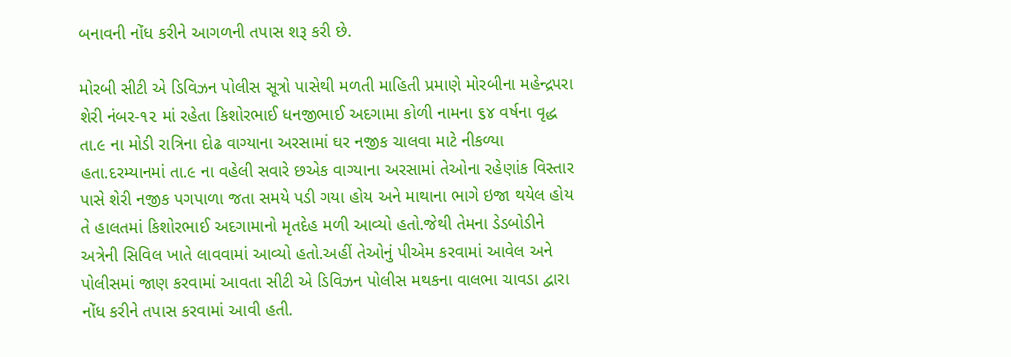બનાવની નોંધ કરીને આગળની તપાસ શરૂ કરી છે.

મોરબી સીટી એ ડિવિઝન પોલીસ સૂત્રો પાસેથી મળતી માહિતી પ્રમાણે મોરબીના મહેન્દ્રપરા શેરી નંબર-૧૨ માં રહેતા કિશોરભાઈ ધનજીભાઈ અદગામા કોળી નામના ૬૪ વર્ષના વૃદ્ધ તા.૯ ના મોડી રાત્રિના દોઢ વાગ્યાના અરસામાં ઘર નજીક ચાલવા માટે નીકળ્યા હતા.દરમ્યાનમાં તા.૯ ના વહેલી સવારે છએક વાગ્યાના અરસામાં તેઓના રહેણાંક વિસ્તાર પાસે શેરી નજીક પગપાળા જતા સમયે પડી ગયા હોય અને માથાના ભાગે ઇજા થયેલ હોય તે હાલતમાં કિશોરભાઈ અદગામાનો મૃતદેહ મળી આવ્યો હતો.જેથી તેમના ડેડબોડીને અત્રેની સિવિલ ખાતે લાવવામાં આવ્યો હતો.અહીં તેઓનું પીએમ કરવામાં આવેલ અને પોલીસમાં જાણ કરવામાં આવતા સીટી એ ડિવિઝન પોલીસ મથકના વાલભા ચાવડા દ્વારા નોંધ કરીને તપાસ કરવામાં આવી હતી.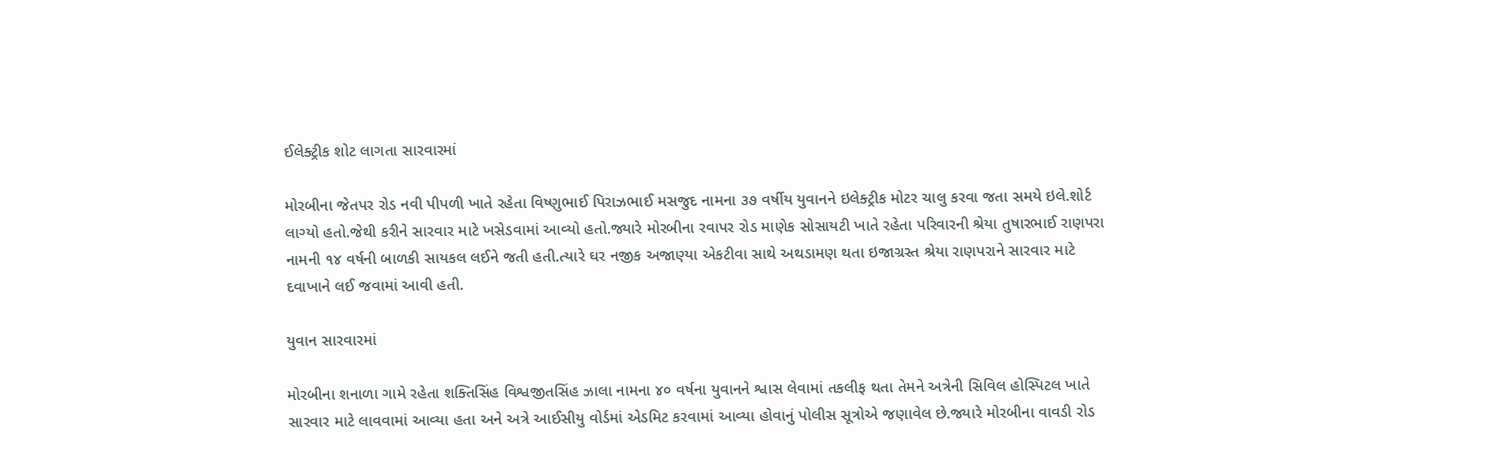ઈલેક્ટ્રીક શોટ લાગતા સારવારમાં

મોરબીના જેતપર રોડ નવી પીપળી ખાતે રહેતા વિષ્ણુભાઈ પિરાઝભાઈ મસજુદ નામના ૩૭ વર્ષીય યુવાનને ઇલેક્ટ્રીક મોટર ચાલુ કરવા જતા સમયે ઇલે.શોર્ટ લાગ્યો હતો.જેથી કરીને સારવાર માટે ખસેડવામાં આવ્યો હતો.જ્યારે મોરબીના રવાપર રોડ માણેક સોસાયટી ખાતે રહેતા પરિવારની શ્રેયા તુષારભાઈ રાણપરા નામની ૧૪ વર્ષની બાળકી સાયકલ લઈને જતી હતી.ત્યારે ઘર નજીક અજાણ્યા એકટીવા સાથે અથડામણ થતા ઇજાગ્રસ્ત શ્રેયા રાણપરાને સારવાર માટે દવાખાને લઈ જવામાં આવી હતી.

યુવાન સારવારમાં

મોરબીના શનાળા ગામે રહેતા શક્તિસિંહ વિશ્વજીતસિંહ ઝાલા નામના ૪૦ વર્ષના યુવાનને શ્વાસ લેવામાં તકલીફ થતા તેમને અત્રેની સિવિલ હોસ્પિટલ ખાતે સારવાર માટે લાવવામાં આવ્યા હતા અને અત્રે આઈસીયુ વોર્ડમાં એડમિટ કરવામાં આવ્યા હોવાનું પોલીસ સૂત્રોએ જણાવેલ છે.જ્યારે મોરબીના વાવડી રોડ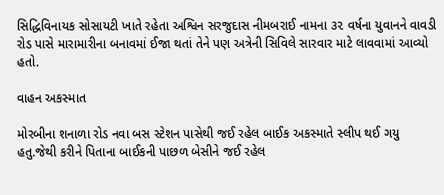સિદ્ધિવિનાયક સોસાયટી ખાતે રહેતા અશ્વિન સરજુદાસ નીમબરાઈ નામના ૩૨ વર્ષના યુવાનને વાવડી રોડ પાસે મારામારીના બનાવમાં ઈજા થતાં તેને પણ અત્રેની સિવિલે સારવાર માટે લાવવામાં આવ્યો હતો.

વાહન અકસ્માત

મોરબીના શનાળા રોડ નવા બસ સ્ટેશન પાસેથી જઈ રહેલ બાઈક અકસ્માતે સ્લીપ થઈ ગયુ હતુ.જેથી કરીને પિતાના બાઈકની પાછળ બેસીને જઈ રહેલ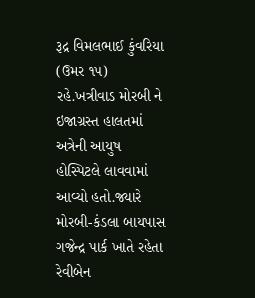રૂદ્ર વિમલભાઈ કુંવરિયા (ઉમર ૧૫) રહે.ખત્રીવાડ મોરબી ને ઇજાગ્રસ્ત હાલતમાં અત્રેની આયુષ હોસ્પિટલે લાવવામાં આવ્યો હતો.જ્યારે મોરબી-કંડલા બાયપાસ ગજેન્દ્ર પાર્ક ખાતે રહેતા રેવીબેન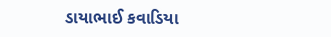ડાયાભાઈ કવાડિયા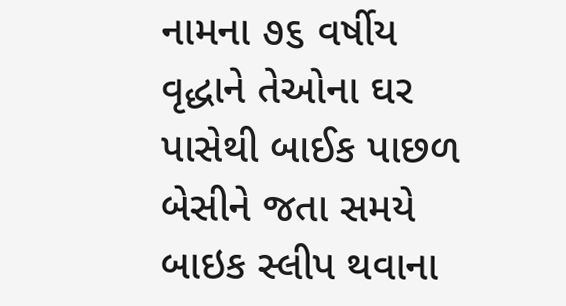નામના ૭૬ વર્ષીય વૃદ્ધાને તેઓના ઘર પાસેથી બાઈક પાછળ બેસીને જતા સમયે બાઇક સ્લીપ થવાના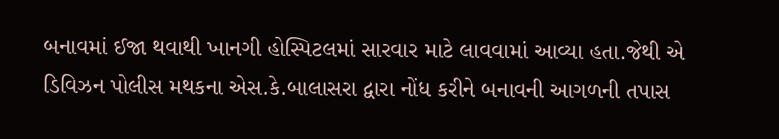બનાવમાં ઈજા થવાથી ખાનગી હોસ્પિટલમાં સારવાર માટે લાવવામાં આવ્યા હતા.જેથી એ ડિવિઝન પોલીસ મથકના એસ.કે.બાલાસરા દ્વારા નોંધ કરીને બનાવની આગળની તપાસ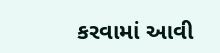કરવામાં આવી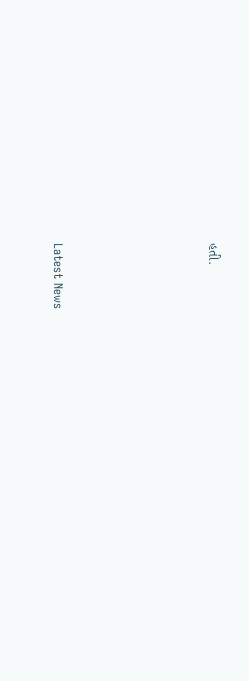હતી.






Latest News